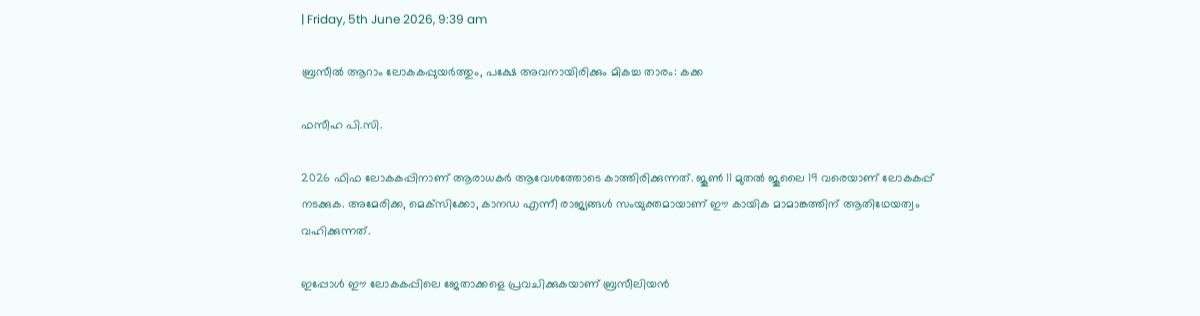| Friday, 5th June 2026, 9:39 am

ബ്രസീല്‍ ആറാം ലോകകപ്പുയര്‍ത്തും, പക്ഷേ അവനായിരിക്കും മികച്ച താരം: കക്ക

ഫസീഹ പി.സി.

2026 ഫിഫ ലോകകപ്പിനാണ് ആരാധകര്‍ ആവേശത്തോടെ കാത്തിരിക്കുന്നത്. ജൂണ്‍ 11 മുതല്‍ ജൂലൈ 19 വരെയാണ് ലോകകപ്പ് നടക്കുക. അമേരിക്ക, മെക്‌സിക്കോ, കാനഡ എന്നീ രാജ്യങ്ങള്‍ സംയുക്തമായാണ് ഈ കായിക മാമാങ്കത്തിന് ആതിഥേയത്വം വഹിക്കുന്നത്.

ഇപ്പോള്‍ ഈ ലോകകപ്പിലെ ജേതാക്കളെ പ്രവചിക്കുകയാണ് ബ്രസീലിയന്‍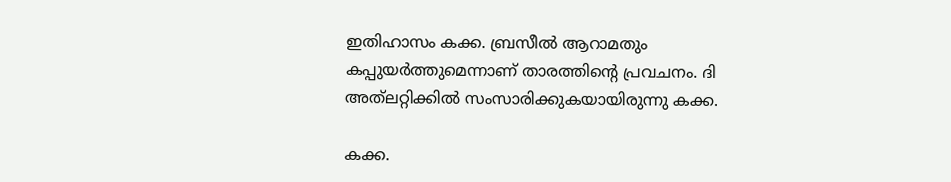ഇതിഹാസം കക്ക. ബ്രസീല്‍ ആറാമതും കപ്പുയര്‍ത്തുമെന്നാണ് താരത്തിന്റെ പ്രവചനം. ദി അത്‌ലറ്റിക്കില്‍ സംസാരിക്കുകയായിരുന്നു കക്ക.

കക്ക.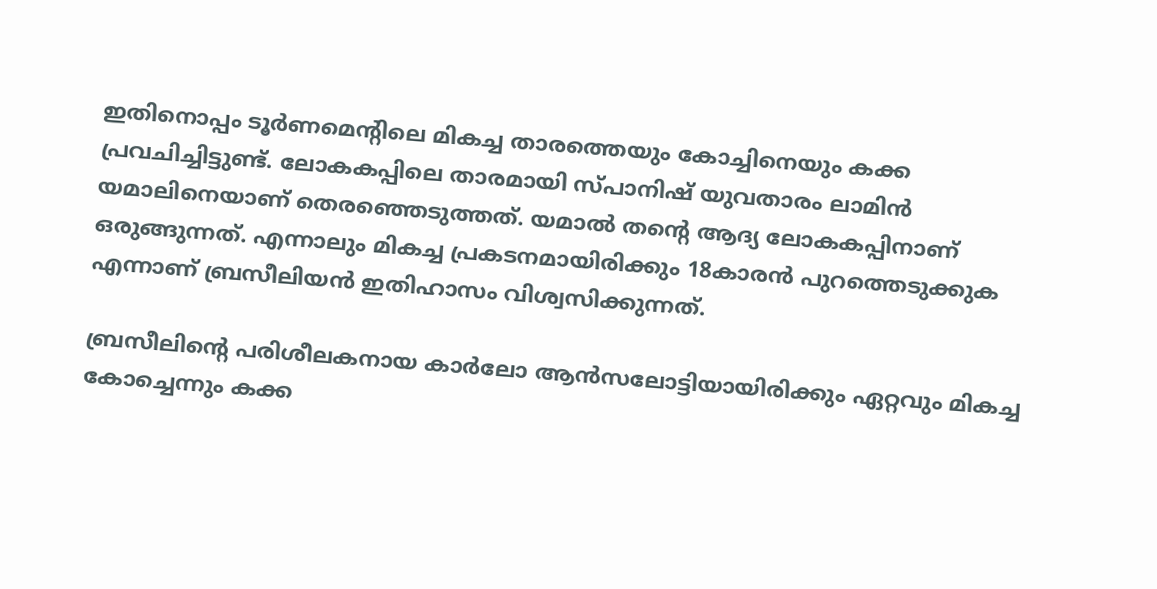ഇതിനൊപ്പം ടൂര്‍ണമെന്റിലെ മികച്ച താരത്തെയും കോച്ചിനെയും കക്ക പ്രവചിച്ചിട്ടുണ്ട്. ലോകകപ്പിലെ താരമായി സ്പാനിഷ് യുവതാരം ലാമിന്‍ യമാലിനെയാണ് തെരഞ്ഞെടുത്തത്. യമാല്‍ തന്റെ ആദ്യ ലോകകപ്പിനാണ് ഒരുങ്ങുന്നത്. എന്നാലും മികച്ച പ്രകടനമായിരിക്കും 18കാരന്‍ പുറത്തെടുക്കുക എന്നാണ് ബ്രസീലിയന്‍ ഇതിഹാസം വിശ്വസിക്കുന്നത്.

ബ്രസീലിന്റെ പരിശീലകനായ കാര്‍ലോ ആന്‍സലോട്ടിയായിരിക്കും ഏറ്റവും മികച്ച കോച്ചെന്നും കക്ക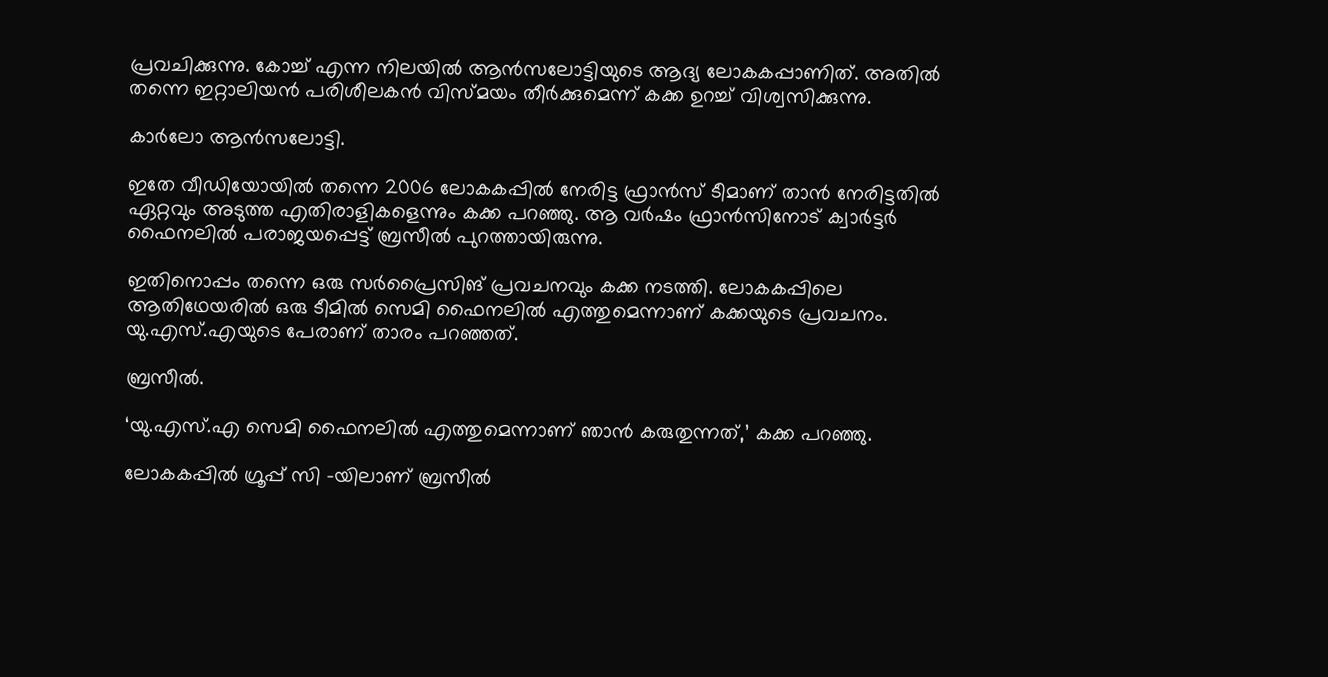പ്രവചിക്കുന്നു. കോച്ച് എന്ന നിലയില്‍ ആന്‍സലോട്ടിയുടെ ആദ്യ ലോകകപ്പാണിത്. അതില്‍ തന്നെ ഇറ്റാലിയന്‍ പരിശീലകന്‍ വിസ്മയം തീര്‍ക്കുമെന്ന് കക്ക ഉറച്ച് വിശ്വസിക്കുന്നു.

കാര്‍ലോ ആന്‍സലോട്ടി.

ഇതേ വീഡിയോയില്‍ തന്നെ 2006 ലോകകപ്പില്‍ നേരിട്ട ഫ്രാന്‍സ് ടീമാണ് താന്‍ നേരിട്ടതില്‍ ഏറ്റവും അടുത്ത എതിരാളികളെന്നും കക്ക പറഞ്ഞു. ആ വര്‍ഷം ഫ്രാന്‍സിനോട് ക്വാര്‍ട്ടര്‍ ഫൈനലില്‍ പരാജയപ്പെട്ട് ബ്രസീല്‍ പുറത്തായിരുന്നു.

ഇതിനൊപ്പം തന്നെ ഒരു സര്‍പ്രൈസിങ് പ്രവചനവും കക്ക നടത്തി. ലോകകപ്പിലെ ആതിഥേയരില്‍ ഒരു ടീമില്‍ സെമി ഫൈനലില്‍ എത്തുമെന്നാണ് കക്കയുടെ പ്രവചനം. യു.എസ്.എയുടെ പേരാണ് താരം പറഞ്ഞത്.

ബ്രസീൽ.

‘യു.എസ്.എ സെമി ഫൈനലില്‍ എത്തുമെന്നാണ് ഞാന്‍ കരുതുന്നത്,’ കക്ക പറഞ്ഞു.

ലോകകപ്പില്‍ ഗ്രൂപ്പ് സി -യിലാണ് ബ്രസീല്‍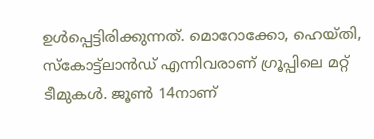ഉള്‍പ്പെട്ടിരിക്കുന്നത്. മൊറോക്കോ, ഹെയ്തി, സ്‌കോട്ട്‌ലാന്‍ഡ് എന്നിവരാണ് ഗ്രൂപ്പിലെ മറ്റ് ടീമുകള്‍. ജൂണ്‍ 14നാണ്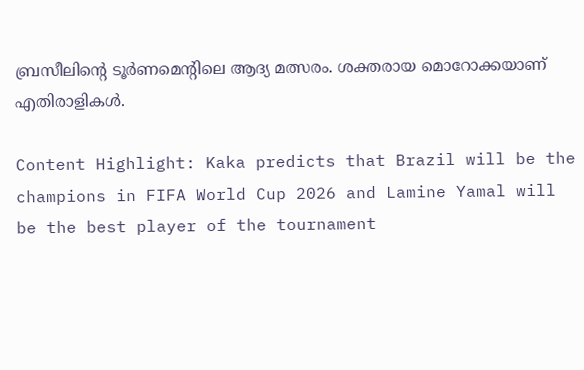ബ്രസീലിന്റെ ടൂര്‍ണമെന്റിലെ ആദ്യ മത്സരം. ശക്തരായ മൊറോക്കയാണ് എതിരാളികള്‍.

Content Highlight: Kaka predicts that Brazil will be the champions in FIFA World Cup 2026 and Lamine Yamal will be the best player of the tournament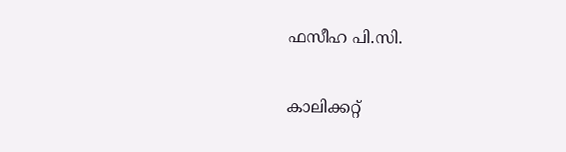ഫസീഹ പി.സി.

കാലിക്കറ്റ്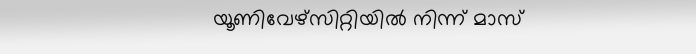യൂണിവേഴ്‌സിറ്റിയില്‍ നിന്ന് മാസ്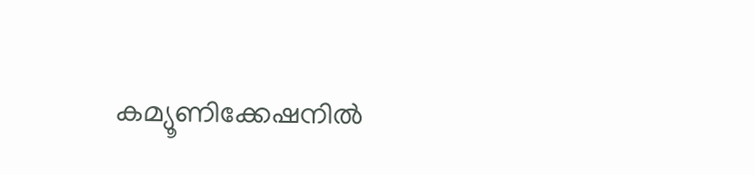കമ്യൂണിക്കേഷനില്‍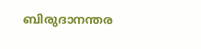ബിരുദാനന്തര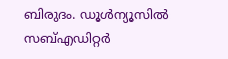ബിരുദം. ഡൂള്‍ന്യൂസില്‍ സബ്എഡിറ്റര്‍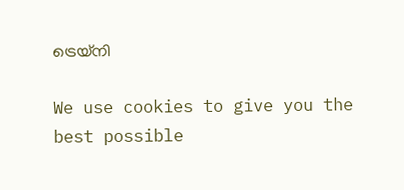ട്രെയ്‌നി

We use cookies to give you the best possible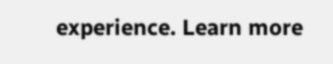experience. Learn more